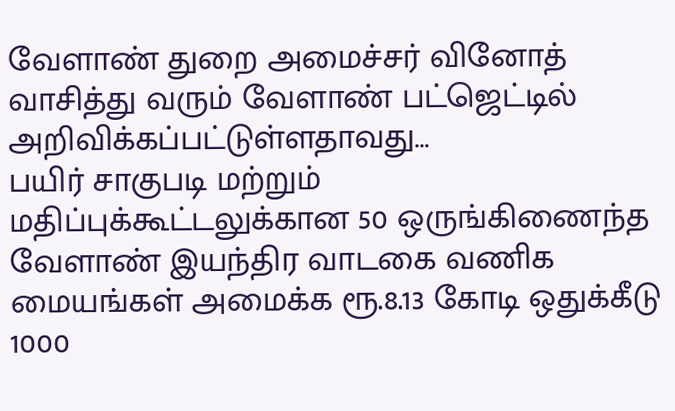வேளாண் துறை அமைச்சர் வினோத் வாசித்து வரும் வேளாண் பட்ஜெட்டில் அறிவிக்கப்பட்டுள்ளதாவது…
பயிர் சாகுபடி மற்றும் மதிப்புக்கூட்டலுக்கான 50 ஒருங்கிணைந்த வேளாண் இயந்திர வாடகை வணிக மையங்கள் அமைக்க ரூ.8.13 கோடி ஒதுக்கீடு
1000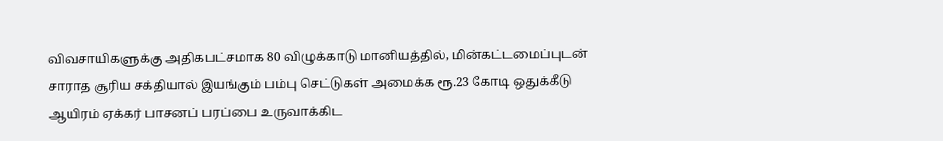விவசாயிகளுக்கு அதிகபட்சமாக 80 விழுக்காடு மானியத்தில், மின்கட்டமைப்புடன் சாராத சூரிய சக்தியால் இயங்கும் பம்பு செட்டுகள் அமைக்க ரூ.23 கோடி ஒதுக்கீடு
ஆயிரம் ஏக்கர் பாசனப் பரப்பை உருவாக்கிட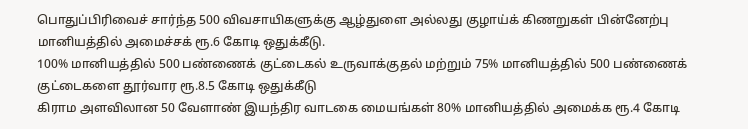பொதுப்பிரிவைச் சார்ந்த 500 விவசாயிகளுக்கு ஆழ்துளை அல்லது குழாய்க் கிணறுகள் பின்னேற்பு மானியத்தில் அமைச்சக் ரூ.6 கோடி ஒதுக்கீடு.
100% மானியத்தில் 500 பண்ணைக் குட்டைகல் உருவாக்குதல் மற்றும் 75% மானியத்தில் 500 பண்ணைக் குட்டைகளை தூர்வார ரூ.8.5 கோடி ஒதுக்கீடு
கிராம அளவிலான 50 வேளாண் இயந்திர வாடகை மையங்கள் 80% மானியத்தில் அமைக்க ரூ.4 கோடி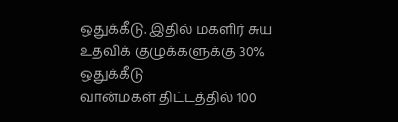ஒதுக்கீடு. இதில் மகளிர் சுய உதவிக் குழுக்களுக்கு 30% ஒதுக்கீடு
வான்மகள் திட்டத்தில் 100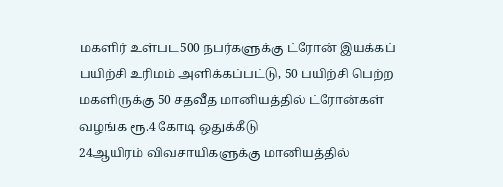மகளிர் உள்பட500 நபர்களுக்கு ட்ரோன் இயக்கப் பயிற்சி உரிமம் அளிக்கப்பட்டு, 50 பயிற்சி பெற்ற மகளிருக்கு 50 சதவீத மானியத்தில் ட்ரோன்கள் வழங்க ரூ.4 கோடி ஒதுக்கீடு
24ஆயிரம் விவசாயிகளுக்கு மானியத்தில்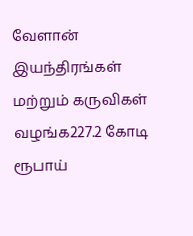வேளான் இயந்திரங்கள் மற்றும் கருவிகள் வழங்க227.2 கோடி ரூபாய்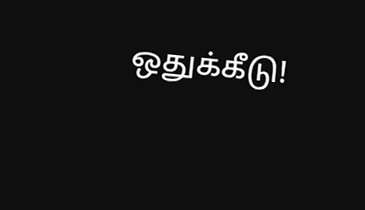ஒதுக்கீடு!